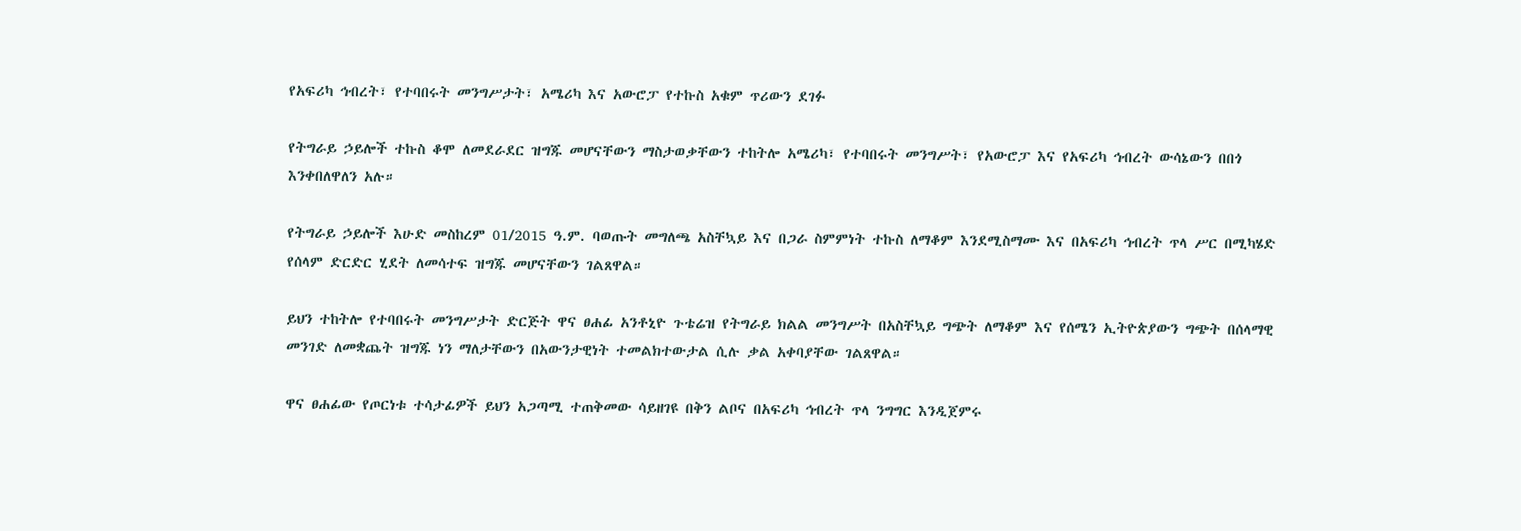የአፍሪካ ኅብረት፣ የተባበሩት መንግሥታት፣ አሜሪካ እና አውሮፓ የተኩስ አቁም ጥሪውን ደገፉ

የትግራይ ኃይሎች ተኩስ ቆሞ ለመደራደር ዝግጁ መሆናቸውን ማስታወቃቸውን ተከትሎ አሜሪካ፣ የተባበሩት መንግሥት፣ የአውሮፓ እና የአፍሪካ ኅብረት ውሳኔውን በበጎ እንቀበለዋለን አሉ።

የትግራይ ኃይሎች እሁድ መስከረም 01/2015 ዓ.ም. ባወጡት መግለጫ አስቸኳይ እና በጋራ ስምምነት ተኩስ ለማቆም እንደሚስማሙ እና በአፍሪካ ኅብረት ጥላ ሥር በሚካሄድ የሰላም ድርድር ሂደት ለመሳተፍ ዝግጁ መሆናቸውን ገልጸዋል።

ይህን ተከትሎ የተባበሩት መንግሥታት ድርጅት ዋና ፀሐፊ አንቶኒዮ ጉቴሬዝ የትግራይ ክልል መንግሥት በአስቸኳይ ግጭት ለማቆም እና የሰሜን ኢትዮጵያውን ግጭት በሰላማዊ መንገድ ለመቋጨት ዝግጁ ነን ማለታቸውን በአውንታዊነት ተመልክተውታል ሲሉ ቃል አቀባያቸው ገልጸዋል።

ዋና ፀሐፊው የጦርነቱ ተሳታፊዎች ይህን አጋጣሚ ተጠቅመው ሳይዘገዩ በቅን ልቦና በአፍሪካ ኅብረት ጥላ ንግግር እንዲጀምሩ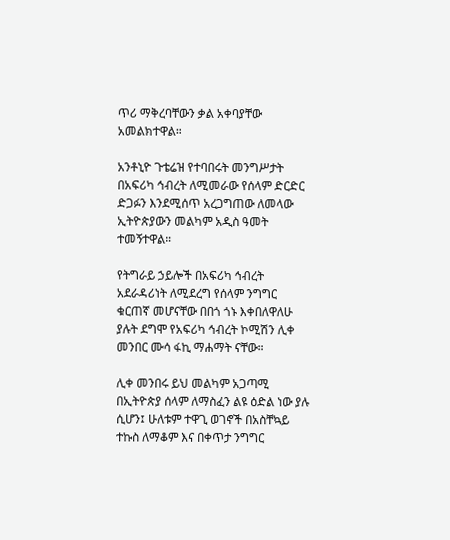ጥሪ ማቅረባቸውን ቃል አቀባያቸው አመልክተዋል።

አንቶኒዮ ጉቴሬዝ የተባበሩት መንግሥታት በአፍሪካ ኅብረት ለሚመራው የሰላም ድርድር ድጋፉን እንደሚሰጥ አረጋግጠው ለመላው ኢትዮጵያውን መልካም አዲስ ዓመት ተመኝተዋል።

የትግራይ ኃይሎች በአፍሪካ ኅብረት አደራዳሪነት ለሚደረግ የሰላም ንግግር ቁርጠኛ መሆናቸው በበጎ ጎኑ እቀበለዋለሁ ያሉት ደግሞ የአፍሪካ ኅብረት ኮሚሽን ሊቀ መንበር ሙሳ ፋኪ ማሐማት ናቸው።

ሊቀ መንበሩ ይህ መልካም አጋጣሚ በኢትዮጵያ ሰላም ለማስፈን ልዩ ዕድል ነው ያሉ ሲሆን፤ ሁለቱም ተዋጊ ወገኖች በአስቸኳይ ተኩስ ለማቆም እና በቀጥታ ንግግር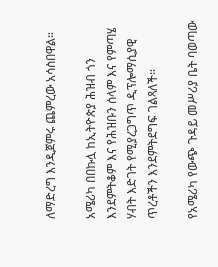ለማድረግ እንዲጀምሩ ጨምረው አሳስበዋል።

አሜሪካ በበኩሏ ከኢትዮጵያ ሕዝብ ጎን እንደምትቆም እና የሕዝቡን ሰላም እና የምጣሄ ሃብት እድገት የሚያረጋግጥ ዲፕሎማሲያዊ ጥረቶችን እንደምትደግፍ ገልጻለች።

የአሜሪካ የውጭ ጉዳይ መሥሪያ ቤት ባወጣው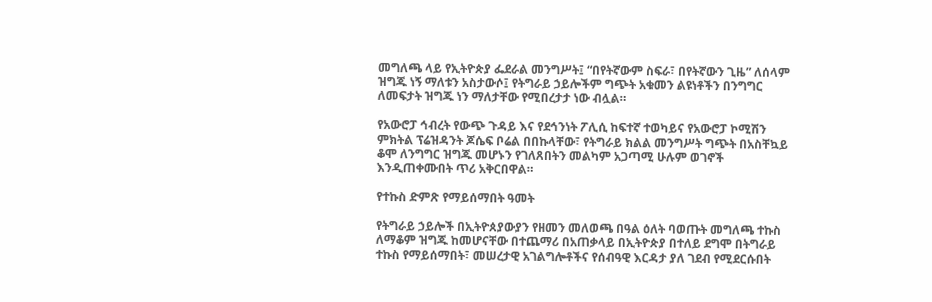መግለጫ ላይ የኢትዮጵያ ፌደራል መንግሥት፤ “በየትኛውም ስፍራ፣ በየትኛውን ጊዜ” ለሰላም ዝግጁ ነኝ ማለቱን አስታውሶ፤ የትግራይ ኃይሎችም ግጭት አቁመን ልዩነቶችን በንግግር ለመፍታት ዝግጁ ነን ማለታቸው የሚበረታታ ነው ብሏል።

የአውሮፓ ኅብረት የውጭ ጉዳይ እና የደኅንነት ፖሊሲ ከፍተኛ ተወካይና የአውሮፓ ኮሚሽን ምክትል ፕሬዝዳንት ጆሴፍ ቦሬል በበኩላቸው፣ የትግራይ ክልል መንግሥት ግጭት በአስቸኳይ ቆሞ ለንግግር ዝግጁ መሆኑን የገለጸበትን መልካም አጋጣሚ ሁሉም ወገኖች እንዲጠቀሙበት ጥሪ አቅርበዋል።

የተኩስ ድምጽ የማይሰማበት ዓመት

የትግራይ ኃይሎች በኢትዮጰያውያን የዘመን መለወጫ በዓል ዕለት ባወጡት መግለጫ ተኩስ ለማቆም ዝግጁ ከመሆናቸው በተጨማሪ በአጠቃላይ በኢትዮጵያ በተለይ ደግሞ በትግራይ ተኩስ የማይሰማበት፣ መሠረታዊ አገልግሎቶችና የሰብዓዊ እርዳታ ያለ ገደብ የሚደርሱበት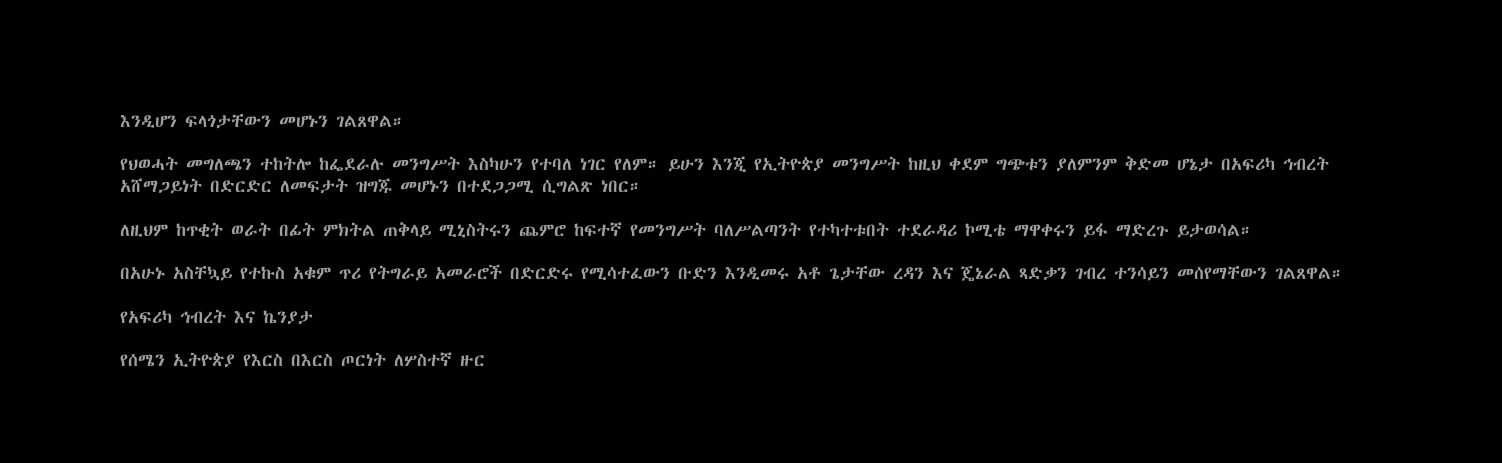እንዲሆን ፍላጎታቸውን መሆኑን ገልጸዋል።

የህወሓት መግለጫን ተከትሎ ከፌደራሉ መንግሥት እስካሁን የተባለ ነገር የለም። ይሁን እንጂ የኢትዮጵያ መንግሥት ከዚህ ቀደም ግጭቱን ያለምንም ቅድመ ሆኔታ በአፍሪካ ኅብረት አሸማጋይነት በድርድር ለመፍታት ዝግጁ መሆኑን በተደጋጋሚ ሲግልጽ ነበር።

ለዚህም ከጥቂት ወራት በፊት ምክትል ጠቅላይ ሚኒስትሩን ጨምሮ ከፍተኛ የመንግሥት ባለሥልጣንት የተካተቱበት ተደራዳሪ ኮሚቴ ማዋቀሩን ይፋ ማድረጉ ይታወሳል።

በአሁኑ አስቸኳይ የተኩስ አቁም ጥሪ የትግራይ አመራሮች በድርድሩ የሚሳተፈውን ቡድን እንዲመሩ አቶ ጌታቸው ረዳን እና ጄኔራል ጻድቃን ገብረ ተንሳይን መሰየማቸውን ገልጸዋል።

የአፍሪካ ኅብረት እና ኬንያታ

የሰሜን ኢትዮጵያ የእርስ በእርስ ጦርነት ለሦስተኛ ዙር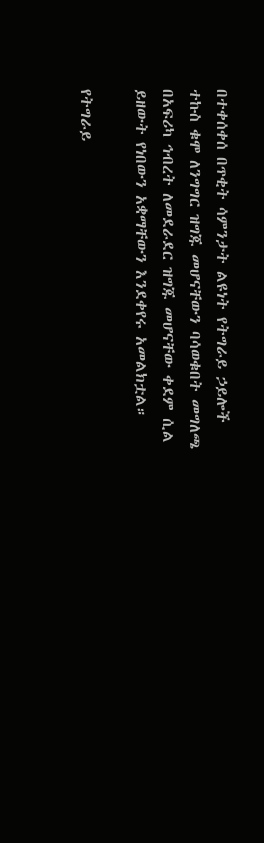በተቀሰቀሰ በጥቂት ሳምንታት ልዩነት የትግራይ ኃይሎች ተኩስ ቁሞ ለንግግር ዝግጁ መሆናቸውን ባሳወቁበት መግለጫ በአፍሪካ ኅብረት ለመደራደር ዝግጁ መሆናቸው ቀደም ሲል ይዘውት የነበውን አቋማቸውን እንደቀየሩ አመልክቷል።

የትግራይ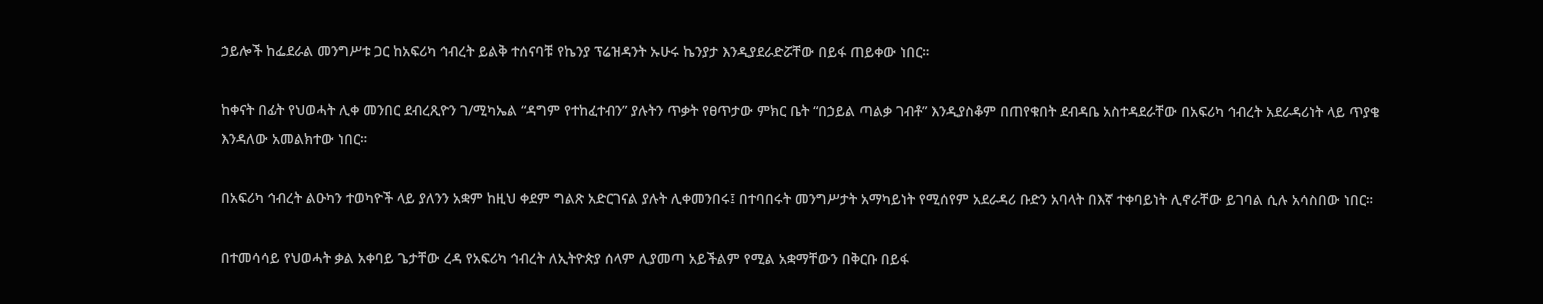ኃይሎች ከፌደራል መንግሥቱ ጋር ከአፍሪካ ኅብረት ይልቅ ተሰናባቹ የኬንያ ፕሬዝዳንት ኡሁሩ ኬንያታ እንዲያደራድሯቸው በይፋ ጠይቀው ነበር።

ከቀናት በፊት የህወሓት ሊቀ መንበር ደብረጺዮን ገ/ሚካኤል “ዳግም የተከፈተብን” ያሉትን ጥቃት የፀጥታው ምክር ቤት “በኃይል ጣልቃ ገብቶ” እንዲያስቆም በጠየቁበት ደብዳቤ አስተዳደራቸው በአፍሪካ ኅብረት አደራዳሪነት ላይ ጥያቄ እንዳለው አመልክተው ነበር።

በአፍሪካ ኅብረት ልዑካን ተወካዮች ላይ ያለንን አቋም ከዚህ ቀደም ግልጽ አድርገናል ያሉት ሊቀመንበሩ፤ በተባበሩት መንግሥታት አማካይነት የሚሰየም አደራዳሪ ቡድን አባላት በእኛ ተቀባይነት ሊኖራቸው ይገባል ሲሉ አሳስበው ነበር።

በተመሳሳይ የህወሓት ቃል አቀባይ ጌታቸው ረዳ የአፍሪካ ኅብረት ለኢትዮጵያ ሰላም ሊያመጣ አይችልም የሚል አቋማቸውን በቅርቡ በይፋ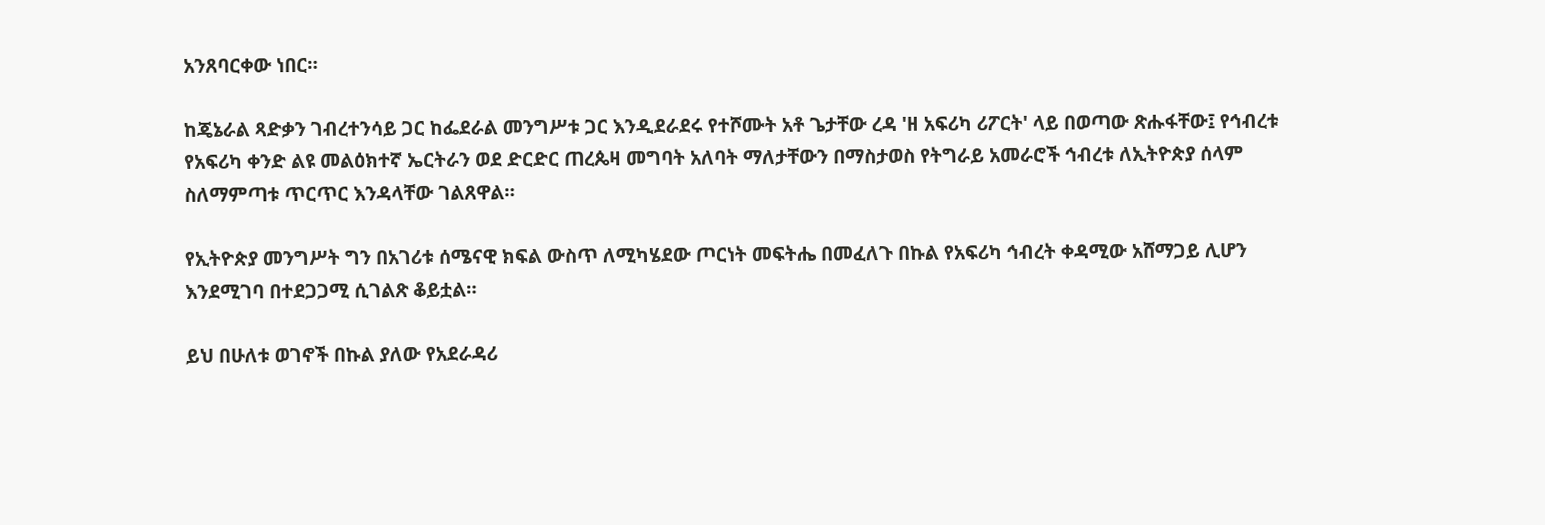አንጸባርቀው ነበር።

ከጄኔራል ጻድቃን ገብረተንሳይ ጋር ከፌደራል መንግሥቱ ጋር እንዲደራደሩ የተሾሙት አቶ ጌታቸው ረዳ 'ዘ አፍሪካ ሪፖርት' ላይ በወጣው ጽሑፋቸው፤ የኅብረቱ የአፍሪካ ቀንድ ልዩ መልዕክተኛ ኤርትራን ወደ ድርድር ጠረጴዛ መግባት አለባት ማለታቸውን በማስታወስ የትግራይ አመራሮች ኅብረቱ ለኢትዮጵያ ሰላም ስለማምጣቱ ጥርጥር እንዳላቸው ገልጸዋል።

የኢትዮጵያ መንግሥት ግን በአገሪቱ ሰሜናዊ ክፍል ውስጥ ለሚካሄደው ጦርነት መፍትሔ በመፈለጉ በኩል የአፍሪካ ኅብረት ቀዳሚው አሸማጋይ ሊሆን እንደሚገባ በተደጋጋሚ ሲገልጽ ቆይቷል።

ይህ በሁለቱ ወገኖች በኩል ያለው የአደራዳሪ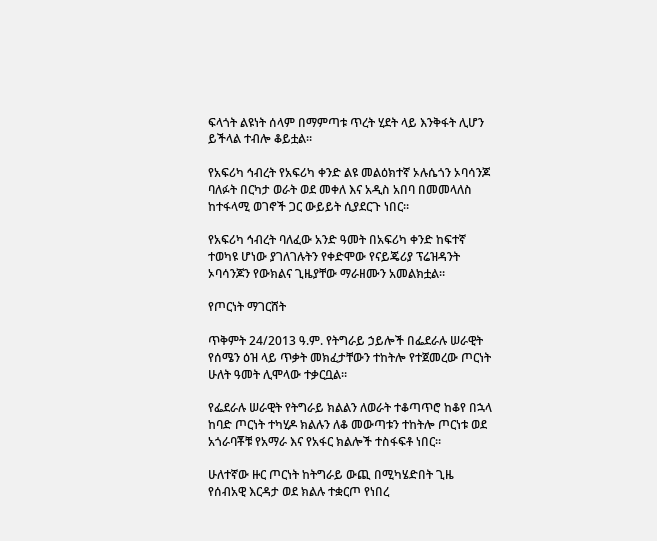ፍላጎት ልዩነት ሰላም በማምጣቱ ጥረት ሂደት ላይ እንቅፋት ሊሆን ይችላል ተብሎ ቆይቷል።

የአፍሪካ ኅብረት የአፍሪካ ቀንድ ልዩ መልዕክተኛ ኦሉሴጎን ኦባሳንጆ ባለፉት በርካታ ወራት ወደ መቀለ እና አዲስ አበባ በመመላለስ ከተፋላሚ ወገኖች ጋር ውይይት ሲያደርጉ ነበር።

የአፍሪካ ኅብረት ባለፈው አንድ ዓመት በአፍሪካ ቀንድ ከፍተኛ ተወካዩ ሆነው ያገለገሉትን የቀድሞው የናይጄሪያ ፕሬዝዳንት ኦባሳንጆን የውክልና ጊዜያቸው ማራዘሙን አመልክቷል።

የጦርነት ማገርሸት

ጥቅምት 24/2013 ዓ.ም. የትግራይ ኃይሎች በፌደራሉ ሠራዊት የሰሜን ዕዝ ላይ ጥቃት መክፈታቸውን ተከትሎ የተጀመረው ጦርነት ሁለት ዓመት ሊሞላው ተቃርቧል።

የፌደራሉ ሠራዊት የትግራይ ክልልን ለወራት ተቆጣጥሮ ከቆየ በኋላ ከባድ ጦርነት ተካሂዶ ክልሉን ለቆ መውጣቱን ተከትሎ ጦርነቱ ወደ አጎራባቾቹ የአማራ እና የአፋር ክልሎች ተስፋፍቶ ነበር።

ሁለተኛው ዙር ጦርነት ከትግራይ ውጪ በሚካሄድበት ጊዜ የሰብአዊ እርዳታ ወደ ክልሉ ተቋርጦ የነበረ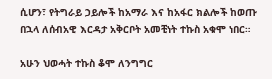ሲሆን፣ የትግራይ ኃይሎች ከአማራ እና ከአፋር ክልሎች ከወጡ በኋላ ለሰብአዊ እርዳታ አቅርቦት አመቺነት ተኩስ አቁሞ ነበር።

አሁን ህወሓት ተኩስ ቆሞ ለንግግር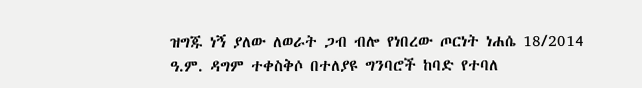ዝግጁ ነኝ ያለው ለወራት ጋብ ብሎ የነበረው ጦርነት ነሐሴ 18/2014 ዓ.ም. ዳግም ተቀስቅሶ በተለያዩ ግንባሮች ከባድ የተባለ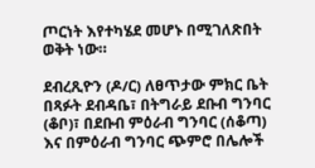ጦርነት እየተካሄደ መሆኑ በሚገለጽበት ወቅት ነው።

ደብረጺዮን (ዶ/ር) ለፀጥታው ምክር ቤት በጻፉት ደብዳቤ፣ በትግራይ ደቡብ ግንባር (ቆቦ)፣ በደቡብ ምዕራብ ግንባር (ሰቆጣ) እና በምዕራብ ግንባር ጭምሮ በሌሎች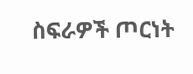ስፍራዎች ጦርነት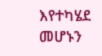እየተካሄደ መሆኑን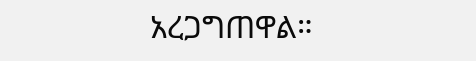አረጋግጠዋል።